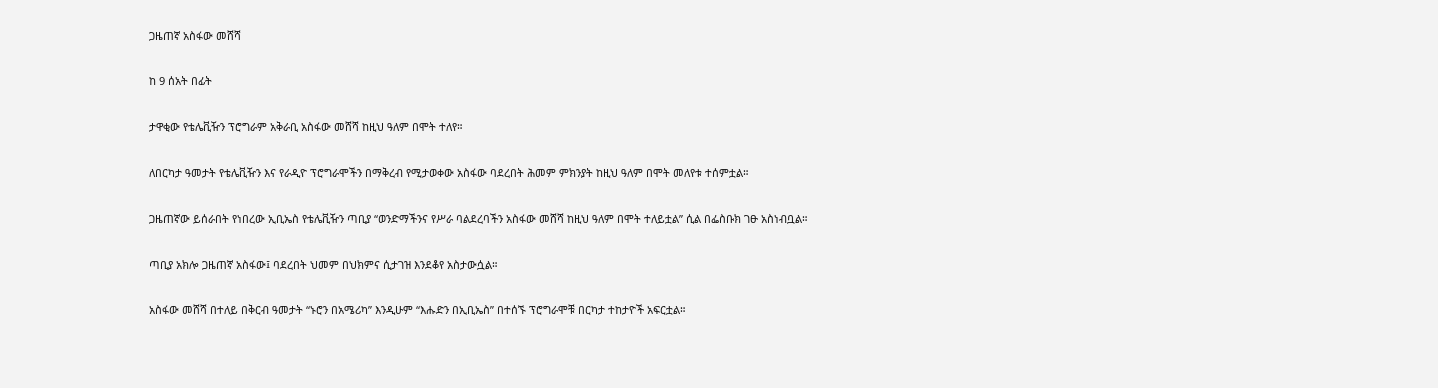ጋዜጠኛ አስፋው መሸሻ

ከ 9 ሰአት በፊት

ታዋቂው የቴሌቪዥን ፕሮግራም አቅራቢ አስፋው መሸሻ ከዚህ ዓለም በሞት ተለየ።

ለበርካታ ዓመታት የቴሌቪዥን እና የራዲዮ ፕሮግራሞችን በማቅረብ የሚታወቀው አስፋው ባደረበት ሕመም ምክንያት ከዚህ ዓለም በሞት መለየቱ ተሰምቷል።

ጋዜጠኛው ይሰራበት የነበረው ኢቢኤስ የቴሌቪዥን ጣቢያ “ወንድማችንና የሥራ ባልደረባችን አስፋው መሸሻ ከዚህ ዓለም በሞት ተለይቷል” ሲል በፌስቡክ ገፁ አስነብቧል።

ጣቢያ አክሎ ጋዜጠኛ አስፋው፤ ባደረበት ህመም በህክምና ሲታገዝ እንደቆየ አስታውሷል።

አስፋው መሸሻ በተለይ በቅርብ ዓመታት “ኑሮን በአሜሪካ” እንዲሁም “እሑድን በኢቢኤስ” በተሰኙ ፕሮግራሞቹ በርካታ ተከታዮች አፍርቷል።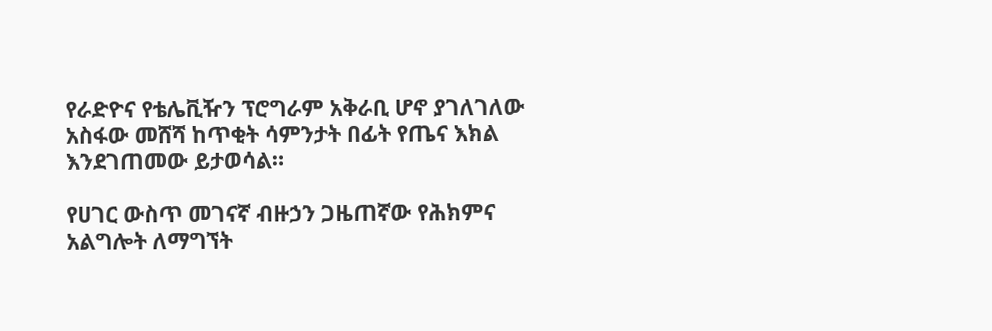የራድዮና የቴሌቪዥን ፕሮግራም አቅራቢ ሆኖ ያገለገለው አስፋው መሸሻ ከጥቂት ሳምንታት በፊት የጤና እክል እንደገጠመው ይታወሳል።

የሀገር ውስጥ መገናኛ ብዙኃን ጋዜጠኛው የሕክምና አልግሎት ለማግኘት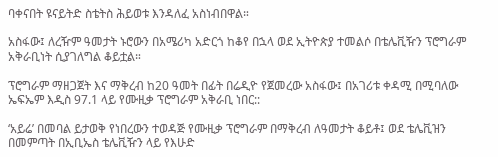ባቀናበት ዩናይትድ ስቴትስ ሕይወቱ እንዳለፈ አስነብበዋል።

አስፋው፤ ለረዥም ዓመታት ኑሮውን በአሜሪካ አድርጎ ከቆየ በኋላ ወደ ኢትዮጵያ ተመልሶ በቴሌቪዥን ፕሮግራም አቅራቢነት ሲያገለግል ቆይቷል።

ፕሮግራም ማዘጋጀት እና ማቅረብ ከ20 ዓመት በፊት በሬዲዮ የጀመረው አስፋው፤ በአገሪቱ ቀዳሚ በሚባለው ኤፍኤም እዲስ 97.1 ላይ የሙዚቃ ፕሮግራም አቅራቢ ነበር::

‘አይሬ’ በመባል ይታወቅ የነበረውን ተወዳጅ የሙዚቃ ፕሮግራም በማቅረብ ለዓመታት ቆይቶ፤ ወደ ቴሌቪዝን በመምጣት በኢቢኤስ ቴሌቪዥን ላይ የእሁድ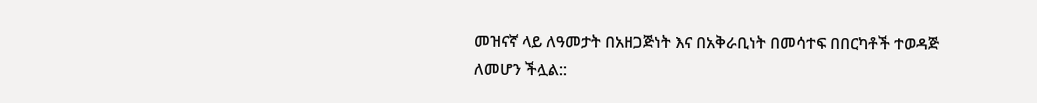መዝናኛ ላይ ለዓመታት በአዘጋጅነት እና በአቅራቢነት በመሳተፍ በበርካቶች ተወዳጅ ለመሆን ችሏል::